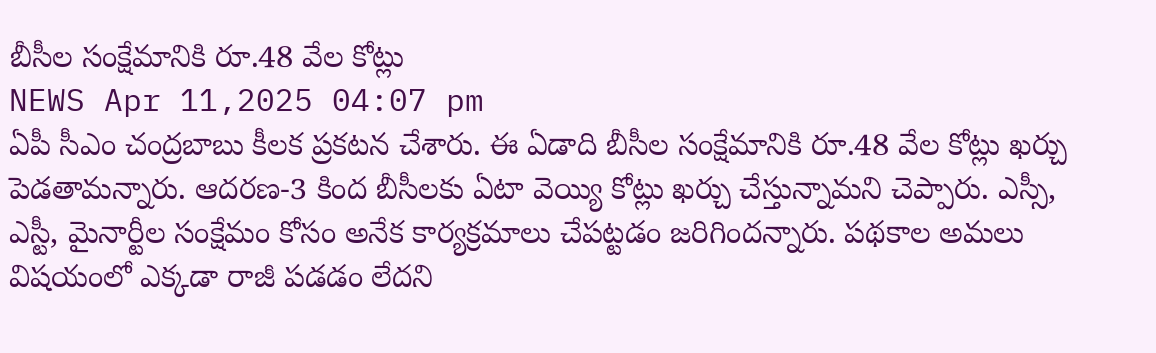బీసీల సంక్షేమానికి రూ.48 వేల కోట్లు
NEWS Apr 11,2025 04:07 pm
ఏపీ సీఎం చంద్రబాబు కీలక ప్రకటన చేశారు. ఈ ఏడాది బీసీల సంక్షేమానికి రూ.48 వేల కోట్లు ఖర్చు పెడతామన్నారు. ఆదరణ-3 కింద బీసీలకు ఏటా వెయ్యి కోట్లు ఖర్చు చేస్తున్నామని చెప్పారు. ఎస్సీ, ఎస్టీ, మైనార్టీల సంక్షేమం కోసం అనేక కార్యక్రమాలు చేపట్టడం జరిగిందన్నారు. పథకాల అమలు విషయంలో ఎక్కడా రాజీ పడడం లేదని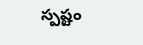స్పష్టం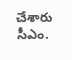చేశారు సీఎం.